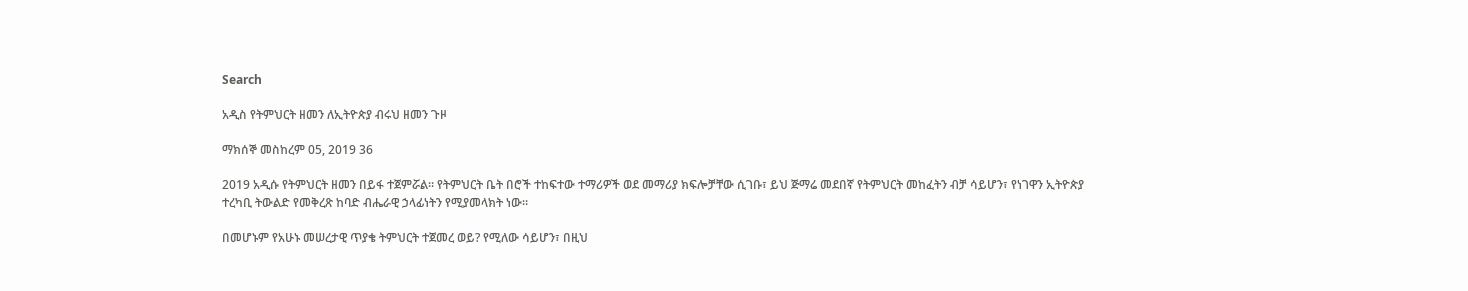Search

አዲስ የትምህርት ዘመን ለኢትዮጵያ ብሩህ ዘመን ጉዞ

ማክሰኞ መስከረም 05, 2019 36

2019 አዲሱ የትምህርት ዘመን በይፋ ተጀምሯል። የትምህርት ቤት በሮች ተከፍተው ተማሪዎች ወደ መማሪያ ክፍሎቻቸው ሲገቡ፣ ይህ ጅማሬ መደበኛ የትምህርት መከፈትን ብቻ ሳይሆን፣ የነገዋን ኢትዮጵያ ተረካቢ ትውልድ የመቅረጽ ከባድ ብሔራዊ ኃላፊነትን የሚያመላክት ነው።

በመሆኑም የአሁኑ መሠረታዊ ጥያቄ ትምህርት ተጀመረ ወይ? የሚለው ሳይሆን፣ በዚህ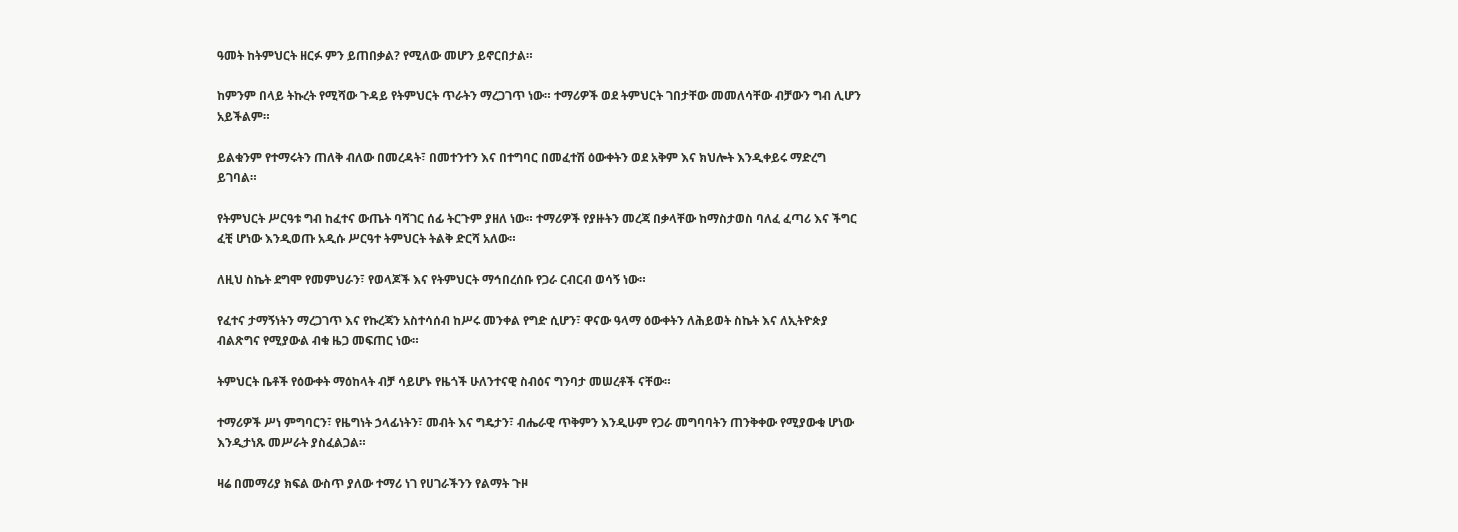ዓመት ከትምህርት ዘርፉ ምን ይጠበቃል? የሚለው መሆን ይኖርበታል።

ከምንም በላይ ትኩረት የሚሻው ጉዳይ የትምህርት ጥራትን ማረጋገጥ ነው። ተማሪዎች ወደ ትምህርት ገበታቸው መመለሳቸው ብቻውን ግብ ሊሆን አይችልም።

ይልቁንም የተማሩትን ጠለቅ ብለው በመረዳት፣ በመተንተን እና በተግባር በመፈተሽ ዕውቀትን ወደ አቅም እና ክህሎት እንዲቀይሩ ማድረግ ይገባል።

የትምህርት ሥርዓቱ ግብ ከፈተና ውጤት ባሻገር ሰፊ ትርጉም ያዘለ ነው። ተማሪዎች የያዙትን መረጃ በቃላቸው ከማስታወስ ባለፈ ፈጣሪ እና ችግር ፈቺ ሆነው እንዲወጡ አዲሱ ሥርዓተ ትምህርት ትልቅ ድርሻ አለው።

ለዚህ ስኬት ደግሞ የመምህራን፣ የወላጆች እና የትምህርት ማኅበረሰቡ የጋራ ርብርብ ወሳኝ ነው።

የፈተና ታማኝነትን ማረጋገጥ እና የኩረጃን አስተሳሰብ ከሥሩ መንቀል የግድ ሲሆን፣ ዋናው ዓላማ ዕውቀትን ለሕይወት ስኬት እና ለኢትዮጵያ ብልጽግና የሚያውል ብቁ ዜጋ መፍጠር ነው።

ትምህርት ቤቶች የዕውቀት ማዕከላት ብቻ ሳይሆኑ የዜጎች ሁለንተናዊ ስብዕና ግንባታ መሠረቶች ናቸው።

ተማሪዎች ሥነ ምግባርን፣ የዜግነት ኃላፊነትን፣ መብት እና ግዴታን፣ ብሔራዊ ጥቅምን እንዲሁም የጋራ መግባባትን ጠንቅቀው የሚያውቁ ሆነው እንዲታነጹ መሥራት ያስፈልጋል።

ዛሬ በመማሪያ ክፍል ውስጥ ያለው ተማሪ ነገ የሀገራችንን የልማት ጉዞ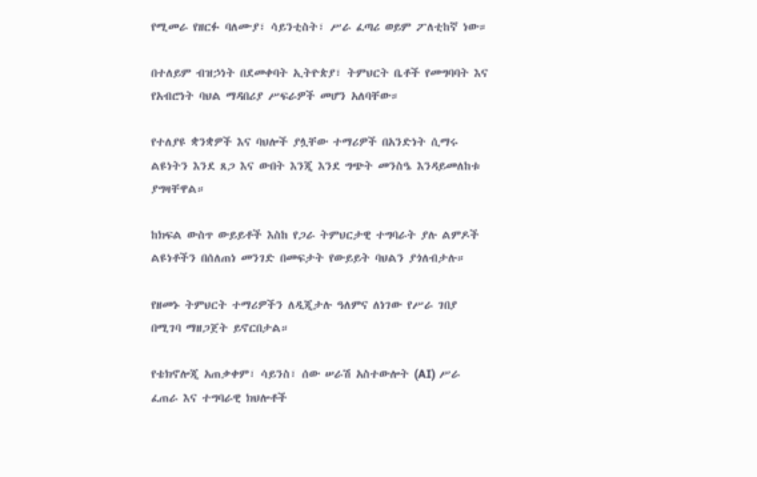የሚመራ የዘርፉ ባለሙያ፣ ሳይንቲስት፣ ሥራ ፈጣሪ ወይም ፖለቲከኛ ነው።

በተለይም ብዝኃነት በደመቀባት ኢትዮጵያ፣ ትምህርት ቤቶች የመግባባት እና የአብሮነት ባህል ማዳበሪያ ሥፍራዎች መሆን አለባቸው።

የተለያዩ ቋንቋዎች እና ባህሎች ያሏቸው ተማሪዎች በአንድነት ሲማሩ ልዩነትን እንደ ጸጋ እና ውበት እንጂ እንደ ግጭት መንስዔ እንዳይመለከቱ ያግዛቸዋል።

ከክፍል ውስጥ ውይይቶች እስከ የጋራ ትምህርታዊ ተግባራት ያሉ ልምዶች ልዩነቶችን በሰለጠነ መንገድ በመፍታት የውይይት ባህልን ያጎለብታሉ።

የዘመኑ ትምህርት ተማሪዎችን ለዲጂታሉ ዓለምና ለነገው የሥራ ገበያ በሚገባ ማዘጋጀት ይኖርበታል።

የቴክኖሎጂ አጠቃቀም፣ ሳይንስ፣ ሰው ሠራሽ አስተውሎት (AI) ሥራ ፈጠራ እና ተግባራዊ ክህሎቶች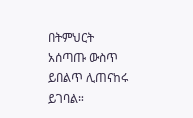በትምህርት አሰጣጡ ውስጥ ይበልጥ ሊጠናከሩ ይገባል።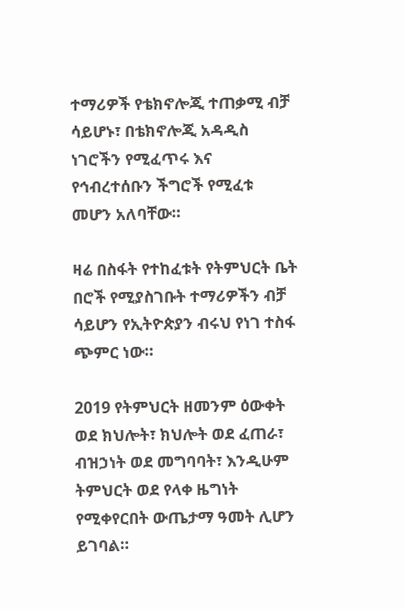ተማሪዎች የቴክኖሎጂ ተጠቃሚ ብቻ ሳይሆኑ፣ በቴክኖሎጂ አዳዲስ ነገሮችን የሚፈጥሩ እና የኅብረተሰቡን ችግሮች የሚፈቱ መሆን አለባቸው።

ዛሬ በስፋት የተከፈቱት የትምህርት ቤት በሮች የሚያስገቡት ተማሪዎችን ብቻ ሳይሆን የኢትዮጵያን ብሩህ የነገ ተስፋ ጭምር ነው።

2019 የትምህርት ዘመንም ዕውቀት ወደ ክህሎት፣ ክህሎት ወደ ፈጠራ፣ ብዝኃነት ወደ መግባባት፣ እንዲሁም ትምህርት ወደ የላቀ ዜግነት የሚቀየርበት ውጤታማ ዓመት ሊሆን ይገባል።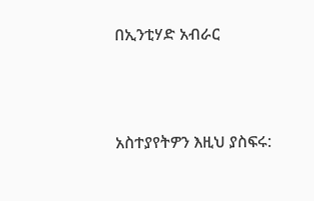በኢንቲሃድ አብራር



አስተያየትዎን እዚህ ያስፍሩ: